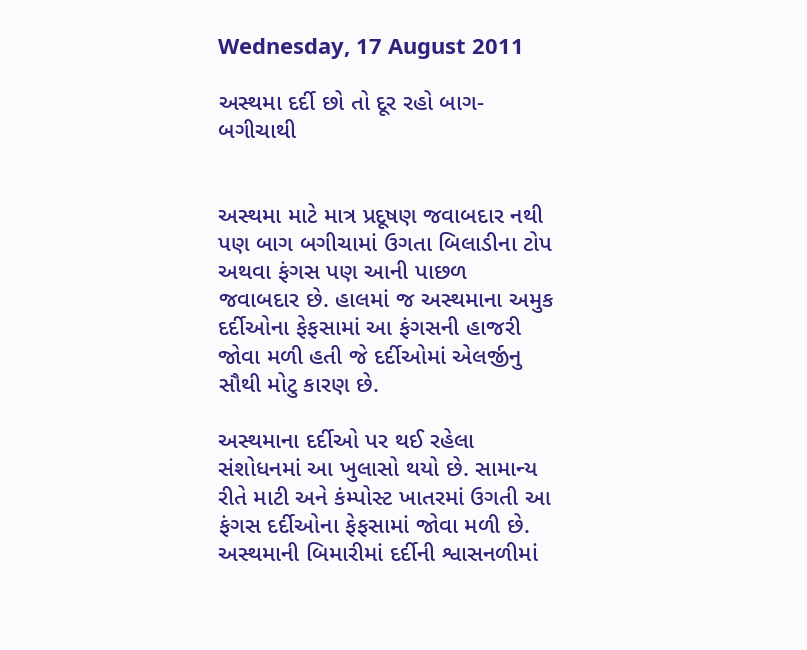Wednesday, 17 August 2011

અસ્થમા દર્દી છો તો દૂર રહો બાગ-બગીચાથી


અસ્થમા માટે માત્ર પ્રદૂષણ જવાબદાર નથી પણ બાગ બગીચામાં ઉગતા બિલાડીના ટોપ અથવા ફંગસ પણ આની પાછળ જવાબદાર છે. હાલમાં જ અસ્થમાના અમુક દર્દીઓના ફેફસામાં આ ફંગસની હાજરી જોવા મળી હતી જે દર્દીઓમાં એલર્જીનુ સૌથી મોટુ કારણ છે.

અસ્થમાના દર્દીઓ પર થઈ રહેલા સંશોધનમાં આ ખુલાસો થયો છે. સામાન્ય રીતે માટી અને કંમ્પોસ્ટ ખાતરમાં ઉગતી આ ફંગસ દર્દીઓના ફેફસામાં જોવા મળી છે. અસ્થમાની બિમારીમાં દર્દીની શ્વાસનળીમાં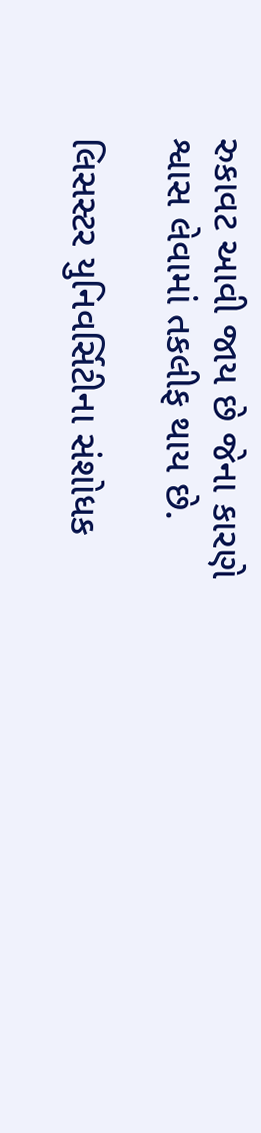રુકાવટ આવી જાય છે જેના કારણે શ્વાસ લેવામાં તકલીફ થાય છે.

લિસસ્ટર યુનિવર્સિટીના સંશોધક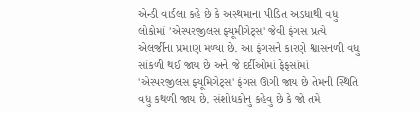એન્ડી વાર્ડલા કહે છે કે અસ્થમાના પીડિત અડધાથી વધુ લોકોમાં 'એસ્પરજીલસ ફ્યૂમીગેટ્સ' જેવી ફંગસ પ્રત્યે એલર્જીના પ્રમાણ મળ્યા છે. આ ફંગસને કારણે શ્વાસનળી વધુ સાંકળી થઈ જાય છે અને જે દર્દીઓમાં ફેફસાંમાં 'એસ્પરજીલસ ફ્યૂમિગેટ્સ' ફંગસ ઊગી જાય છે તેમની સ્થિતિ વધુ કથળી જાય છે. સંશોધકોનુ કહેવુ છે કે જો તમે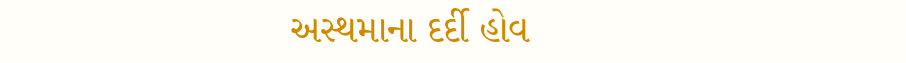અસ્થમાના દર્દી હોવ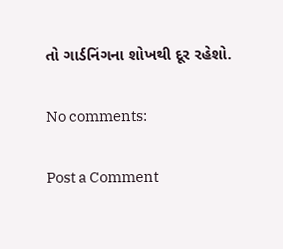તો ગાર્ડનિંગના શોખથી દૂર રહેશો.

No comments:

Post a Comment